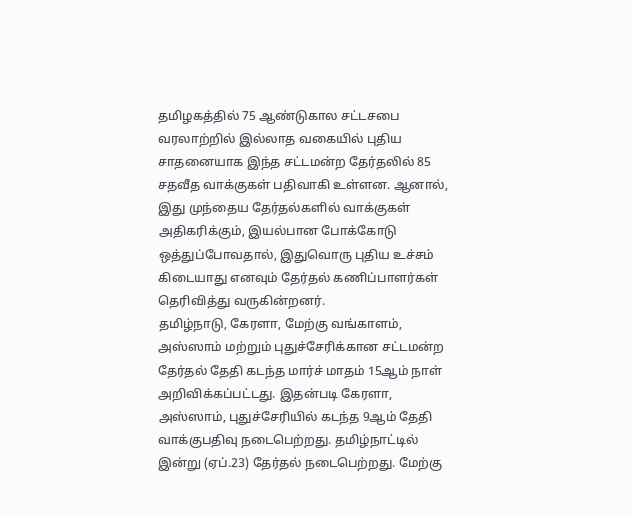தமிழகத்தில் 75 ஆண்டுகால சட்டசபை வரலாற்றில் இல்லாத வகையில் புதிய சாதனையாக இந்த சட்டமன்ற தேர்தலில் 85 சதவீத வாக்குகள் பதிவாகி உள்ளன. ஆனால், இது முந்தைய தேர்தல்களில் வாக்குகள் அதிகரிக்கும், இயல்பான போக்கோடு ஒத்துப்போவதால், இதுவொரு புதிய உச்சம் கிடையாது எனவும் தேர்தல் கணிப்பாளர்கள் தெரிவித்து வருகின்றனர்.
தமிழ்நாடு, கேரளா, மேற்கு வங்காளம், அஸ்ஸாம் மற்றும் புதுச்சேரிக்கான சட்டமன்ற தேர்தல் தேதி கடந்த மார்ச் மாதம் 15ஆம் நாள் அறிவிக்கப்பட்டது. இதன்படி கேரளா, அஸ்ஸாம், புதுச்சேரியில் கடந்த 9ஆம் தேதி வாக்குபதிவு நடைபெற்றது. தமிழ்நாட்டில் இன்று (ஏப்.23) தேர்தல் நடைபெற்றது. மேற்கு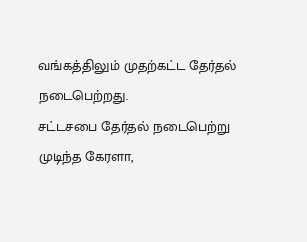வங்கத்திலும் முதற்கட்ட தேர்தல் நடைபெற்றது.
சட்டசபை தேர்தல் நடைபெற்று முடிந்த கேரளா,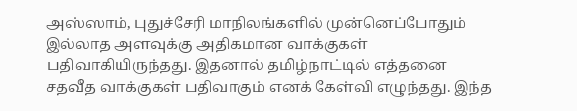அஸ்ஸாம், புதுச்சேரி மாநிலங்களில் முன்னெப்போதும் இல்லாத அளவுக்கு அதிகமான வாக்குகள் பதிவாகியிருந்தது. இதனால் தமிழ்நாட்டில் எத்தனை சதவீத வாக்குகள் பதிவாகும் எனக் கேள்வி எழுந்தது. இந்த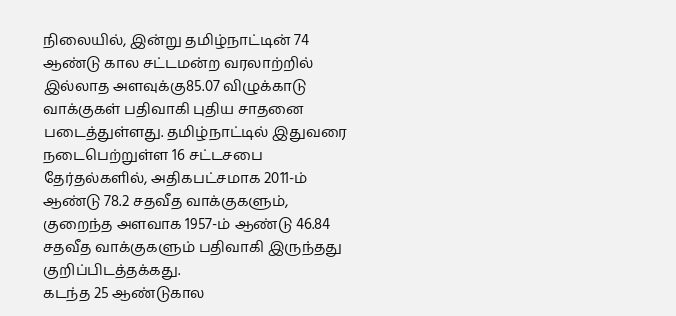நிலையில், இன்று தமிழ்நாட்டின் 74 ஆண்டு கால சட்டமன்ற வரலாற்றில் இல்லாத அளவுக்கு85.07 விழுக்காடு வாக்குகள் பதிவாகி புதிய சாதனை படைத்துள்ளது. தமிழ்நாட்டில் இதுவரை நடைபெற்றுள்ள 16 சட்டசபை தேர்தல்களில், அதிகபட்சமாக 2011-ம் ஆண்டு 78.2 சதவீத வாக்குகளும், குறைந்த அளவாக 1957-ம் ஆண்டு 46.84 சதவீத வாக்குகளும் பதிவாகி இருந்தது குறிப்பிடத்தக்கது.
கடந்த 25 ஆண்டுகால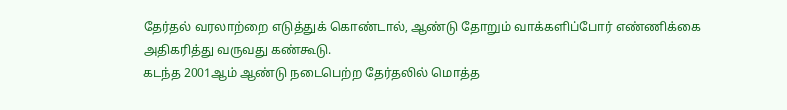தேர்தல் வரலாற்றை எடுத்துக் கொண்டால், ஆண்டு தோறும் வாக்களிப்போர் எண்ணிக்கை அதிகரித்து வருவது கண்கூடு.
கடந்த 2001ஆம் ஆண்டு நடைபெற்ற தேர்தலில் மொத்த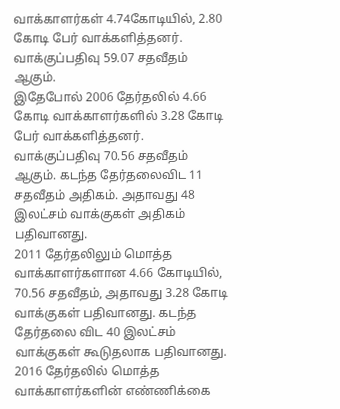வாக்காளர்கள் 4.74கோடியில், 2.80 கோடி பேர் வாக்களித்தனர். வாக்குப்பதிவு 59.07 சதவீதம் ஆகும்.
இதேபோல் 2006 தேர்தலில் 4.66 கோடி வாக்காளர்களில் 3.28 கோடி பேர் வாக்களித்தனர். வாக்குப்பதிவு 70.56 சதவீதம் ஆகும். கடந்த தேர்தலைவிட 11 சதவீதம் அதிகம். அதாவது 48 இலட்சம் வாக்குகள் அதிகம் பதிவானது.
2011 தேர்தலிலும் மொத்த வாக்காளர்களான 4.66 கோடியில், 70.56 சதவீதம், அதாவது 3.28 கோடி வாக்குகள் பதிவானது. கடந்த தேர்தலை விட 40 இலட்சம் வாக்குகள் கூடுதலாக பதிவானது.
2016 தேர்தலில் மொத்த வாக்காளர்களின் எண்ணிக்கை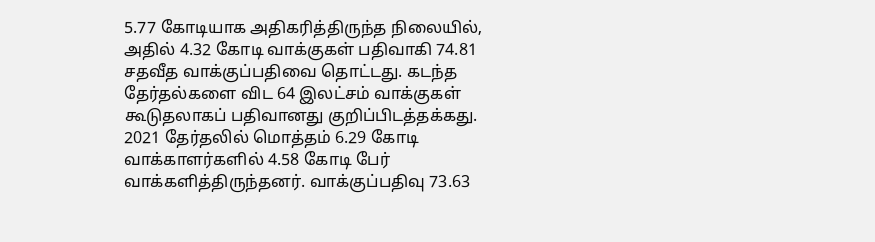5.77 கோடியாக அதிகரித்திருந்த நிலையில், அதில் 4.32 கோடி வாக்குகள் பதிவாகி 74.81 சதவீத வாக்குப்பதிவை தொட்டது. கடந்த தேர்தல்களை விட 64 இலட்சம் வாக்குகள் கூடுதலாகப் பதிவானது குறிப்பிடத்தக்கது.
2021 தேர்தலில் மொத்தம் 6.29 கோடி வாக்காளர்களில் 4.58 கோடி பேர் வாக்களித்திருந்தனர். வாக்குப்பதிவு 73.63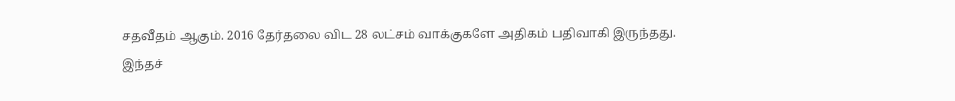சதவீதம் ஆகும். 2016 தேர்தலை விட 28 லட்சம் வாக்குகளே அதிகம் பதிவாகி இருந்தது.
இந்தச்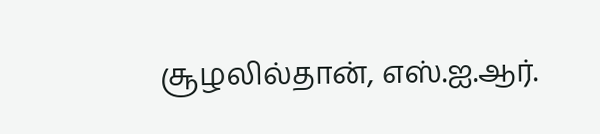சூழலில்தான், எஸ்.ஐ.ஆர்.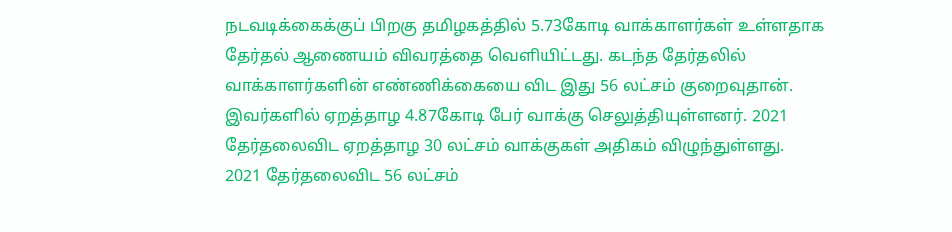நடவடிக்கைக்குப் பிறகு தமிழகத்தில் 5.73கோடி வாக்காளர்கள் உள்ளதாக தேர்தல் ஆணையம் விவரத்தை வெளியிட்டது. கடந்த தேர்தலில் வாக்காளர்களின் எண்ணிக்கையை விட இது 56 லட்சம் குறைவுதான். இவர்களில் ஏறத்தாழ 4.87கோடி பேர் வாக்கு செலுத்தியுள்ளனர். 2021 தேர்தலைவிட ஏறத்தாழ 30 லட்சம் வாக்குகள் அதிகம் விழுந்துள்ளது.
2021 தேர்தலைவிட 56 லட்சம்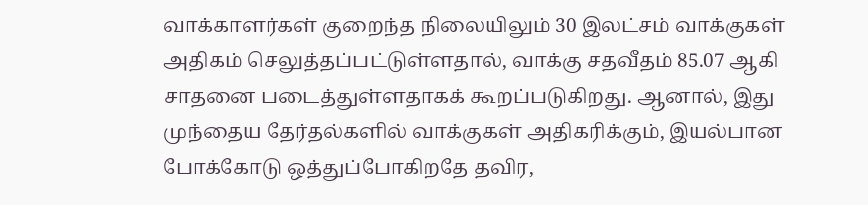வாக்காளர்கள் குறைந்த நிலையிலும் 30 இலட்சம் வாக்குகள் அதிகம் செலுத்தப்பட்டுள்ளதால், வாக்கு சதவீதம் 85.07 ஆகி சாதனை படைத்துள்ளதாகக் கூறப்படுகிறது. ஆனால், இது முந்தைய தேர்தல்களில் வாக்குகள் அதிகரிக்கும், இயல்பான போக்கோடு ஒத்துப்போகிறதே தவிர,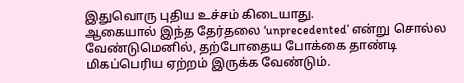இதுவொரு புதிய உச்சம் கிடையாது.
ஆகையால் இந்த தேர்தலை ‘unprecedented’ என்று சொல்ல வேண்டுமெனில், தற்போதைய போக்கை தாண்டி மிகப்பெரிய ஏற்றம் இருக்க வேண்டும்.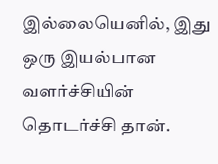இல்லையெனில், இது ஒரு இயல்பான வளர்ச்சியின் தொடர்ச்சி தான்.